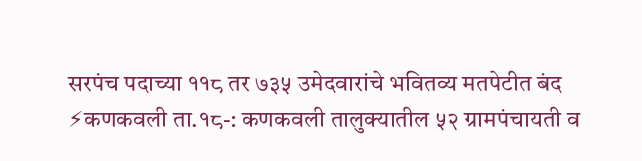सरपंच पदाच्या ११८ तर ७३५ उमेदवारांचे भवितव्य मतपेटीत बंद
⚡कणकवली ता.१८-: कणकवली तालुक्यातील ५२ ग्रामपंचायती व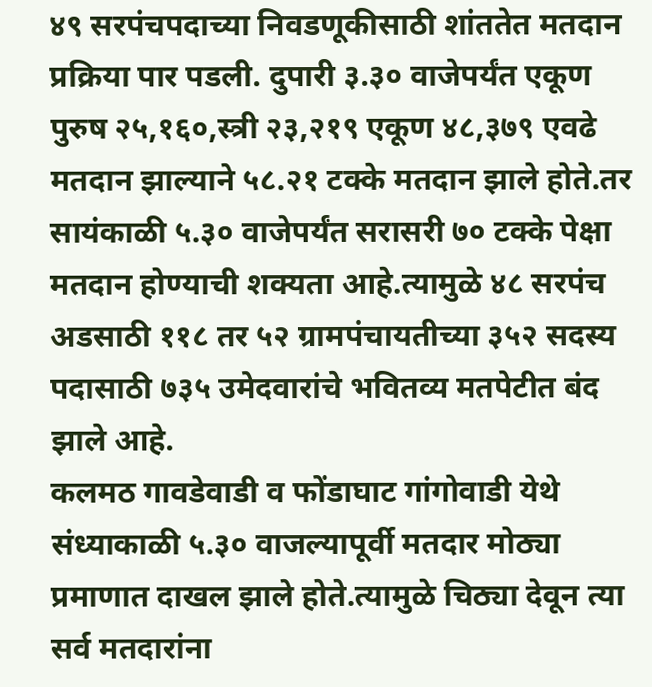४९ सरपंचपदाच्या निवडणूकीसाठी शांततेत मतदान प्रक्रिया पार पडली. दुपारी ३.३० वाजेपर्यंत एकूण पुरुष २५,१६०,स्त्री २३,२१९ एकूण ४८,३७९ एवढे मतदान झाल्याने ५८.२१ टक्के मतदान झाले होते.तर सायंकाळी ५.३० वाजेपर्यंत सरासरी ७० टक्के पेक्षा मतदान होण्याची शक्यता आहे.त्यामुळे ४८ सरपंच अडसाठी ११८ तर ५२ ग्रामपंचायतीच्या ३५२ सदस्य पदासाठी ७३५ उमेदवारांचे भवितव्य मतपेटीत बंद झाले आहे.
कलमठ गावडेवाडी व फोंडाघाट गांगोवाडी येथे संध्याकाळी ५.३० वाजल्यापूर्वी मतदार मोठ्या प्रमाणात दाखल झाले होते.त्यामुळे चिठ्या देवून त्या सर्व मतदारांना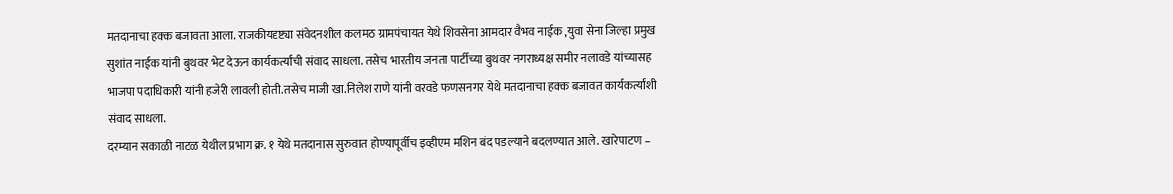मतदानाचा हक्क बजावता आला. राजकीयदृष्ट्या संवेदनशील कलमठ ग्रामपंचायत येथे शिवसेना आमदार वैभव नाईक ,युवा सेना जिल्हा प्रमुख सुशांत नाईक यांनी बुथवर भेट देऊन कार्यकर्त्यांची संवाद साधला. तसेच भारतीय जनता पार्टीच्या बुथवर नगराध्यक्ष समीर नलावडे यांच्यासह भाजपा पदाधिकारी यांनी हजेरी लावली होती.तसेच माजी खा.निलेश राणे यांनी वरवडे फणसनगर येथे मतदानाचा हक्क बजावत कार्यकर्त्यांशी संवाद साधला.
दरम्यान सकाळी नाटळ येथील प्रभाग क्र. १ येथे मतदानास सुरुवात होण्यापूर्वीच इव्हीएम मशिन बंद पडल्याने बदलण्यात आले. खारेपाटण –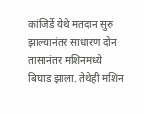कांजिर्डे येथे मतदान सुरु झाल्यानंतर साधारण दोन तासानंतर मशिनमध्ये बिघाड झाला. तेथेही मशिन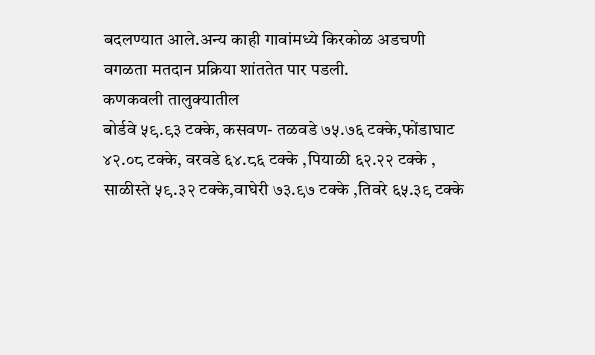बदलण्यात आले.अन्य काही गावांमध्ये किरकोळ अडचणी वगळता मतदान प्रक्रिया शांततेत पार पडली.
कणकवली तालुक्यातील
बोर्डवे ५९.९३ टक्के, कसवण- तळवडे ७५.७६ टक्के,फोंडाघाट ४२.०८ टक्के, वरवडे ६४.८६ टक्के ,पियाळी ६२.२२ टक्के ,
साळीस्ते ५९.३२ टक्के,वाघेरी ७३.९७ टक्के ,तिवरे ६५.३९ टक्के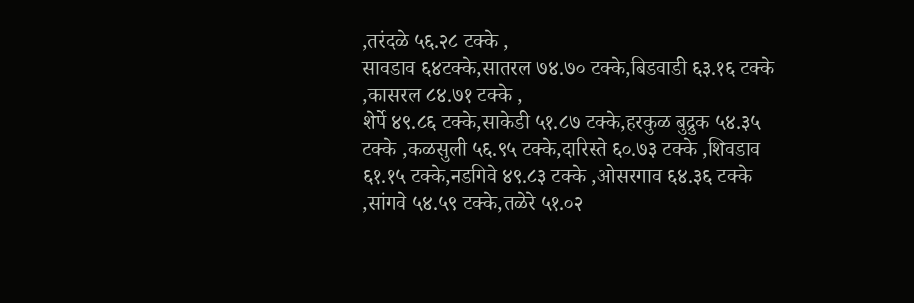,तरंदळे ५६.२८ टक्के ,
सावडाव ६४टक्के,सातरल ७४.७० टक्के,बिडवाडी ६३.१६ टक्के ,कासरल ८४.७१ टक्के ,
शेर्पे ४९.८६ टक्के,साकेडी ५१.८७ टक्के,हरकुळ बुद्रुक ५४.३५ टक्के ,कळसुली ५६.९५ टक्के,दारिस्ते ६०.७३ टक्के ,शिवडाव ६१.१५ टक्के,नडगिवे ४९.८३ टक्के ,ओसरगाव ६४.३६ टक्के ,सांगवे ५४.५९ टक्के,तळेरे ५१.०२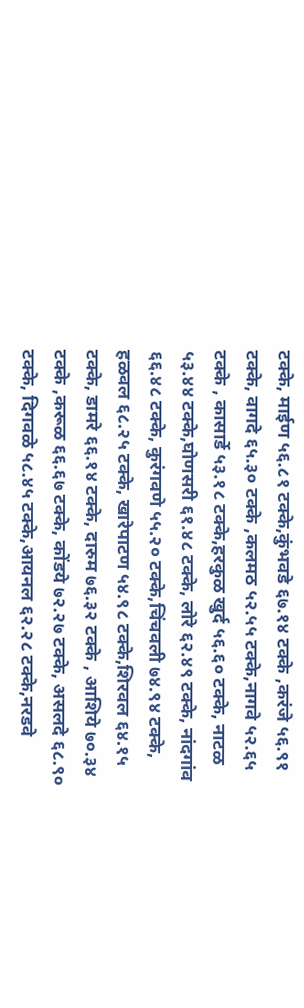टक्के, माईण ५६.८१ टक्के,कुंभवडे ६७.१४ टक्के ,करंजे ५६.९१ टक्के, वागदे ६५.३० टक्के ,कलमठ ५२.५५ टक्के,नागवे ५२.६५ टक्के , कासार्डे ५३.१८ टक्के,हरकुळ खुर्द ५६.६० टक्के, नाटळ ५३.४४ टक्के,घोणसरी ६१.४८ टक्के, लोरे ६२.४९ टक्के, नांदगांव ६६.४८ टक्के, कुरंगवणे ५५.२० टक्के,चिंचवली ७४.९४ टक्के, हळवल ६८.२५ टक्के, खारेपाटण ५४.९८ टक्के,शिरवल ६४.१५ टक्के, डामरे ६६.१४ टक्के, दारुम ७६.३२ टक्के , आशिये ७०.३४ टक्के ,करूळ ६६.६७ टक्के, कोंडये ७२.२७ टक्के, असलदे ६८.९० टक्के, दिगवळे ५८.४५ टक्के,आयनल ६२.२८ टक्के,नरडवे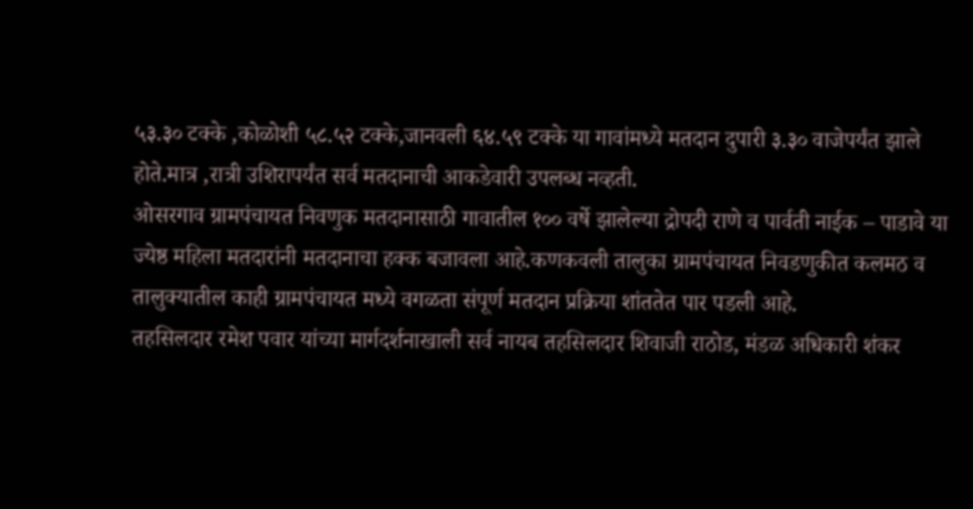५३.३० टक्के ,कोळोशी ५८.५२ टक्के,जानवली ६४.५९ टक्के या गावांमध्ये मतदान दुपारी ३.३० वाजेपर्यंत झाले होते.मात्र ,रात्री उशिरापर्यंत सर्व मतदानाची आकडेवारी उपलब्ध नव्हती.
ओसरगाव ग्रामपंचायत निवणुक मतदानासाठी गावातील १०० वर्षे झालेल्या द्रोपदी राणे व पार्वती नाईक – पाडावे या ज्येष्ठ महिला मतदारांनी मतदानाचा हक्क बजावला आहे.कणकवली तालुका ग्रामपंचायत निवडणुकीत कलमठ व तालुक्यातील काही ग्रामपंचायत मध्ये वगळता संपूर्ण मतदान प्रक्रिया शांततेत पार पडली आहे.
तहसिलदार रमेश पवार यांच्या मार्गदर्शनाखाली सर्व नायब तहसिलदार शिवाजी राठोड, मंडळ अधिकारी शंकर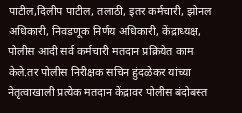पाटील,दिलीप पाटील, तलाठी, इतर कर्मचारी, झोनल अधिकारी, निवडणूक निर्णय अधिकारी, केंद्राध्यक्ष, पोलीस आदी सर्व कर्मचारी मतदान प्रक्रियेत काम केले.तर पोलीस निरीक्षक सचिन हुंदळेकर यांच्या नेतृत्वाखाली प्रत्येक मतदान केंद्रावर पोलीस बंदोबस्त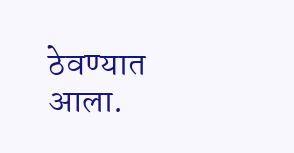ठेवण्यात आला.